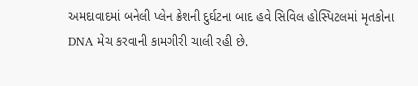અમદાવાદમાં બનેલી પ્લેન ક્રેશની દુર્ઘટના બાદ હવે સિવિલ હોસ્પિટલમાં મૃતકોના DNA મેચ કરવાની કામગીરી ચાલી રહી છે.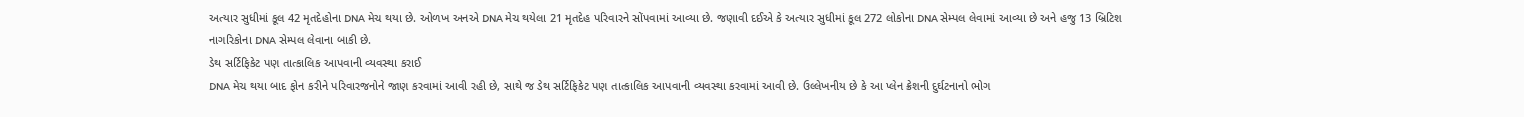અત્યાર સુધીમાં કૂલ 42 મૃતદેહોના DNA મેચ થયા છે. ઓળખ અનએ DNA મેચ થયેલા 21 મૃતદેહ પરિવારને સોંપવામાં આવ્યા છે. જણાવી દઈએ કે અત્યાર સુધીમાં કૂલ 272 લોકોના DNA સેમ્પલ લેવામાં આવ્યા છે અને હજુ 13 બ્રિટિશ નાગરિકોના DNA સેમ્પલ લેવાના બાકી છે.
ડેથ સર્ટિફિકેટ પણ તાત્કાલિક આપવાની વ્યવસ્થા કરાઈ
DNA મેચ થયા બાદ ફોન કરીને પરિવારજનોને જાણ કરવામાં આવી રહી છે, સાથે જ ડેથ સર્ટિફિકેટ પણ તાત્કાલિક આપવાની વ્યવસ્થા કરવામાં આવી છે. ઉલ્લેખનીય છે કે આ પ્લેન ક્રેશની દુર્ઘટનાનો ભોગ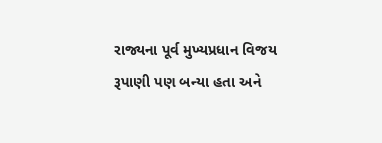રાજ્યના પૂર્વ મુખ્યપ્રધાન વિજય રૂપાણી પણ બન્યા હતા અને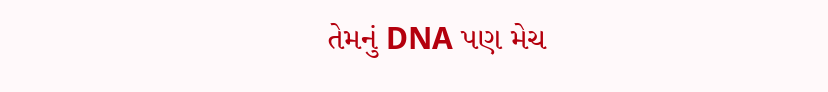તેમનું DNA પણ મેચ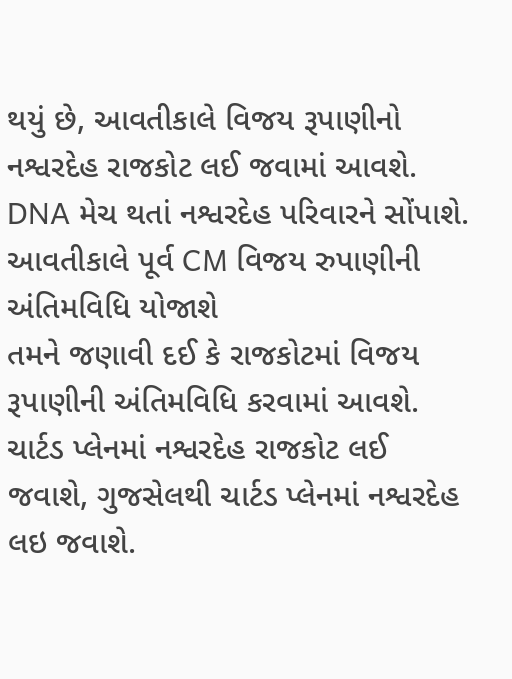થયું છે, આવતીકાલે વિજય રૂપાણીનો નશ્વરદેહ રાજકોટ લઈ જવામાં આવશે. DNA મેચ થતાં નશ્વરદેહ પરિવારને સોંપાશે.
આવતીકાલે પૂર્વ CM વિજય રુપાણીની અંતિમવિધિ યોજાશે
તમને જણાવી દઈ કે રાજકોટમાં વિજય રૂપાણીની અંતિમવિધિ કરવામાં આવશે. ચાર્ટડ પ્લેનમાં નશ્વરદેહ રાજકોટ લઈ જવાશે, ગુજસેલથી ચાર્ટડ પ્લેનમાં નશ્વરદેહ લઇ જવાશે.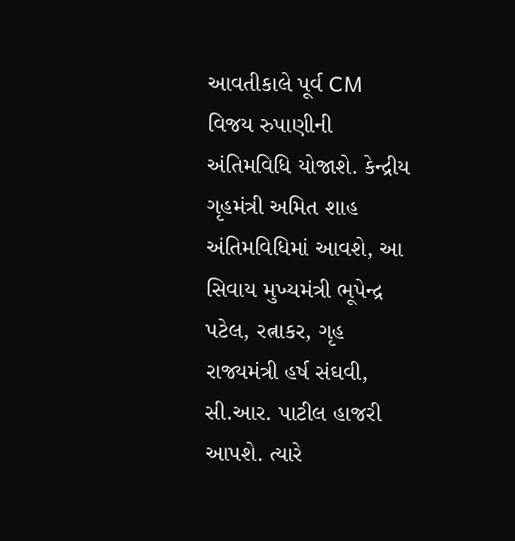આવતીકાલે પૂર્વ CM વિજય રુપાણીની અંતિમવિધિ યોજાશે. કેન્દ્રીય ગૃહમંત્રી અમિત શાહ અંતિમવિધિમાં આવશે, આ સિવાય મુખ્યમંત્રી ભૂપેન્દ્ર પટેલ, રત્નાકર, ગૃહ રાજ્યમંત્રી હર્ષ સંઘવી, સી.આર. પાટીલ હાજરી આપશે. ત્યારે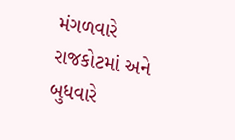મંગળવારે રાજકોટમાં અને બુધવારે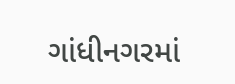ગાંધીનગરમાં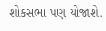શોકસભા પણ યોજાશે.